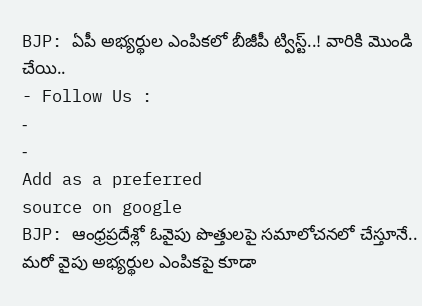BJP: ఏపీ అభ్యర్థుల ఎంపికలో బీజీపీ ట్విస్ట్..! వారికి మొండి చేయి..
- Follow Us :
-
-
Add as a preferred
source on google
BJP: ఆంధ్రప్రదేశ్లో ఓవైపు పొత్తులపై సమాలోచనలో చేస్తూనే.. మరో వైపు అభ్యర్థుల ఎంపికపై కూడా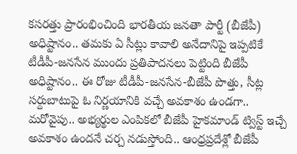కసరత్తు ప్రారంభించింది భారతీయ జనతా పార్టీ (బీజేపీ) అధిష్టానం.. తమకు ఏ సీట్లు కావాలి అనేదానిపై ఇప్పటికే టీడీపీ-జనసేన ముందు ప్రతిపాదనలు పెట్టింది బీజేపీ అధిష్టానం.. ఈ రోజు టీడీపీ-జనసేన-బీజేపీ పొత్తు, సీట్ల సర్దుబాటుపై ఓ నిర్ణయానికి వచ్చే అవకాశం ఉండగా.. మరోవైపు.. అభ్యర్థుల ఎంపికలో బీజేపీ హైకమాండ్ ట్విస్ట్ ఇచ్చే అవకాశం ఉందనే చర్చ నడుస్తోంది.. ఆంధ్రప్రదేశ్లో బీజేపీ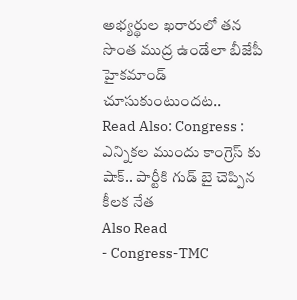అభ్యర్థుల ఖరారులో తన సొంత ముద్ర ఉండేలా బీజేపీ హైకమాండ్ చూసుకుంటుందట..
Read Also: Congress : ఎన్నికల ముందు కాంగ్రెస్ కు షాక్.. పార్టీకి గుడ్ బై చెప్పిన కీలక నేత
Also Read
- Congress-TMC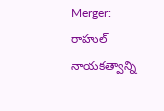Merger: రాహుల్ నాయకత్వాన్ని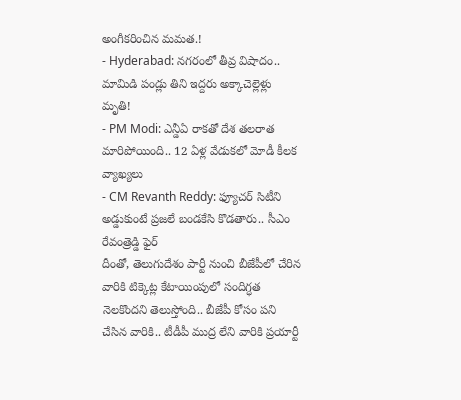అంగీకరించిన మమత.!
- Hyderabad: నగరంలో తీవ్ర విషాదం.. మామిడి పండ్లు తిని ఇద్దరు అక్కాచెల్లెళ్లు మృతి!
- PM Modi: ఎన్డీఏ రాకతో దేశ తలరాత మారిపోయింది.. 12 ఏళ్ల వేడుకలో మోడీ కీలక వ్యాఖ్యలు
- CM Revanth Reddy: ఫ్యూచర్ సిటీని అడ్డుకుంటే ప్రజలే బండకేసి కొడతారు.. సీఎం రేవంత్రెడ్డి ఫైర్
దీంతో, తెలుగుదేశం పార్టీ నుంచి బీజేపీలో చేరిన వారికి టిక్కెట్ల కేటాయింపులో సందిగ్ధత నెలకొందని తెలుస్తోంది.. బీజేపీ కోసం పని చేసిన వారికి.. టీడీపీ ముద్ర లేని వారికి ప్రయార్టీ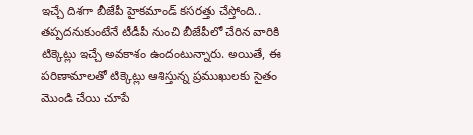ఇచ్చే దిశగా బీజేపీ హైకమాండ్ కసరత్తు చేస్తోంది.. తప్పదనుకుంటేనే టీడీపీ నుంచి బీజేపీలో చేరిన వారికి టిక్కెట్లు ఇచ్చే అవకాశం ఉందంటున్నారు. అయితే, ఈ పరిణామాలతో టిక్కెట్లు ఆశిస్తున్న ప్రముఖులకు సైతం మొండి చేయి చూపే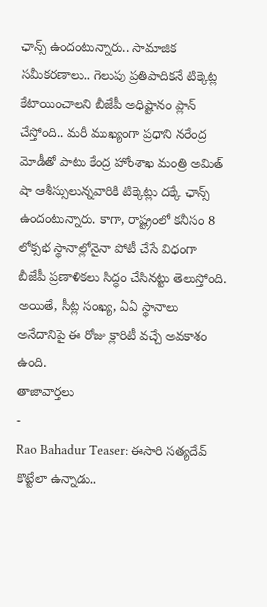ఛాన్స్ ఉందంటున్నారు.. సామాజిక సమీకరణాలు.. గెలుపు ప్రతిపాదికనే టిక్కెట్ల కేటాయించాలని బీజేపీ అధిష్టానం ప్లాన్ చేస్తోంది.. మరీ ముఖ్యంగా ప్రధాని నరేంద్ర మోడీతో పాటు కేంద్ర హోంశాఖ మంత్రి అమిత్ షా ఆశీస్సులున్నవారికి టిక్కెట్లు దక్కే ఛాన్స్ ఉందంటున్నారు. కాగా, రాష్ట్రంలో కనీసం 8 లోక్సభ స్థానాల్లోనైనా పోటీ చేసే విధంగా బీజేపీ ప్రణాళికలు సిద్ధం చేసినట్టు తెలుస్తోంది. అయితే, సీట్ల సంఖ్య, ఏఏ స్థానాలు అనేదానిపై ఈ రోజు క్లారిటీ వచ్చే అవకాశం ఉంది.
తాజావార్తలు
-
Rao Bahadur Teaser: ఈసారి సత్యదేవ్ కొట్టేలా ఉన్నాడు..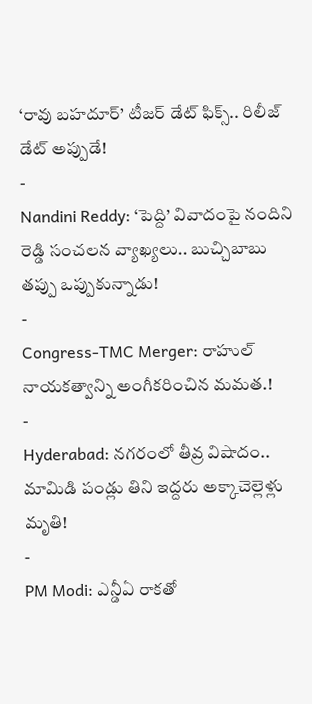‘రావు బహదూర్’ టీజర్ డేట్ ఫిక్స్.. రిలీజ్ డేట్ అప్పుడే!
-
Nandini Reddy: ‘పెద్ది’ వివాదంపై నందిని రెడ్డి సంచలన వ్యాఖ్యలు.. బుచ్చిబాబు తప్పు ఒప్పుకున్నాడు!
-
Congress-TMC Merger: రాహుల్ నాయకత్వాన్ని అంగీకరించిన మమత.!
-
Hyderabad: నగరంలో తీవ్ర విషాదం.. మామిడి పండ్లు తిని ఇద్దరు అక్కాచెల్లెళ్లు మృతి!
-
PM Modi: ఎన్డీఏ రాకతో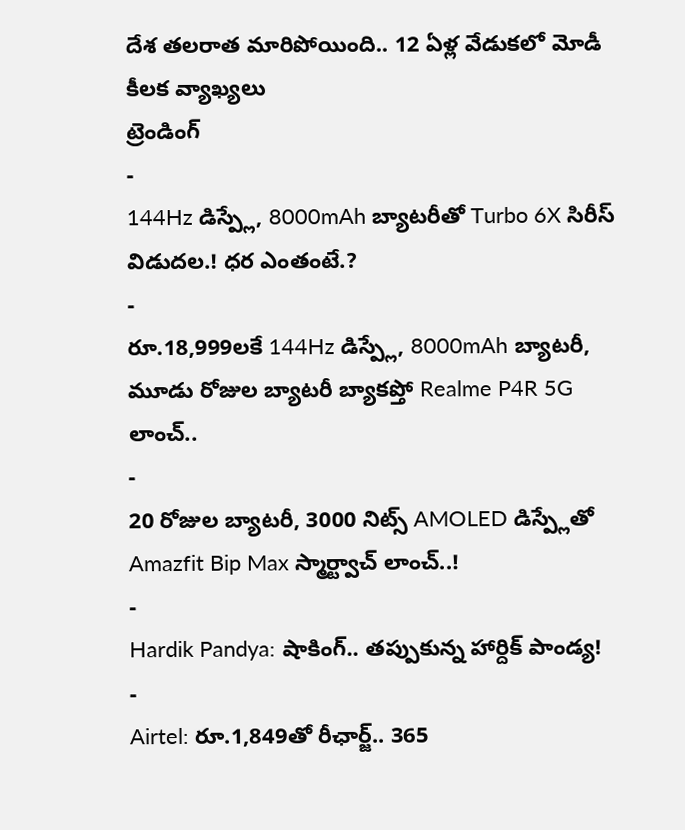దేశ తలరాత మారిపోయింది.. 12 ఏళ్ల వేడుకలో మోడీ కీలక వ్యాఖ్యలు
ట్రెండింగ్
-
144Hz డిస్ప్లే, 8000mAh బ్యాటరీతో Turbo 6X సిరీస్ విడుదల.! ధర ఎంతంటే.?
-
రూ.18,999లకే 144Hz డిస్ప్లే, 8000mAh బ్యాటరీ, మూడు రోజుల బ్యాటరీ బ్యాకప్తో Realme P4R 5G లాంచ్..
-
20 రోజుల బ్యాటరీ, 3000 నిట్స్ AMOLED డిస్ప్లేతో Amazfit Bip Max స్మార్ట్వాచ్ లాంచ్..!
-
Hardik Pandya: షాకింగ్.. తప్పుకున్న హార్దిక్ పాండ్య!
-
Airtel: రూ.1,849తో రీఛార్జ్.. 365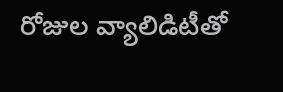రోజుల వ్యాలిడిటీతో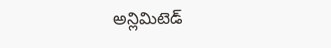అన్లిమిటెడ్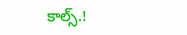కాల్స్.!